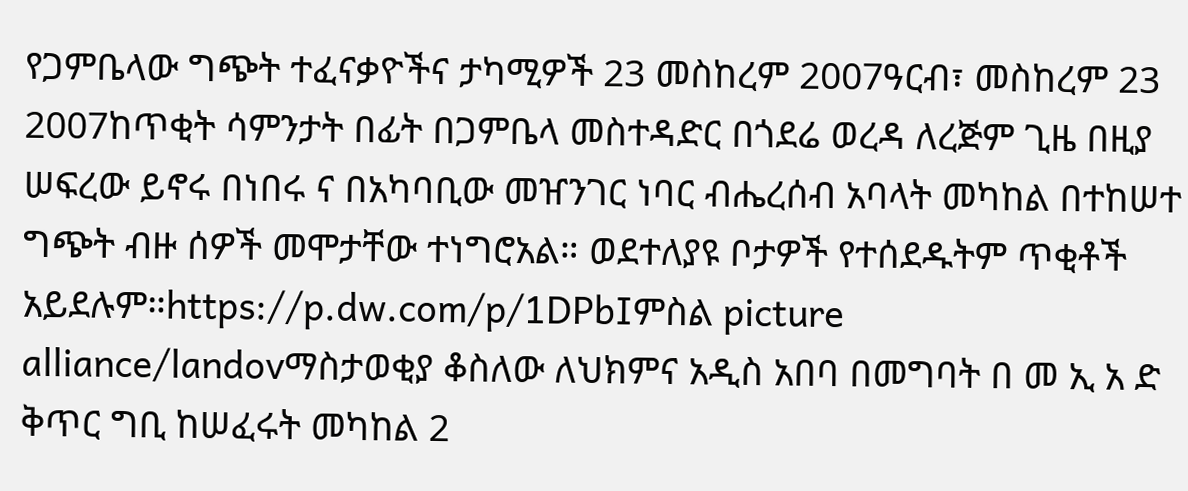የጋምቤላው ግጭት ተፈናቃዮችና ታካሚዎች 23 መስከረም 2007ዓርብ፣ መስከረም 23 2007ከጥቂት ሳምንታት በፊት በጋምቤላ መስተዳድር በጎደሬ ወረዳ ለረጅም ጊዜ በዚያ ሠፍረው ይኖሩ በነበሩ ና በአካባቢው መዠንገር ነባር ብሔረሰብ አባላት መካከል በተከሠተ ግጭት ብዙ ሰዎች መሞታቸው ተነግሮአል። ወደተለያዩ ቦታዎች የተሰደዱትም ጥቂቶች አይደሉም።https://p.dw.com/p/1DPbIምስል picture alliance/landovማስታወቂያ ቆስለው ለህክምና አዲስ አበባ በመግባት በ መ ኢ አ ድ ቅጥር ግቢ ከሠፈሩት መካከል 2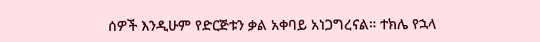ሰዎች እንዲሁም የድርጅቱን ቃል አቀባይ አነጋግረናል። ተክሌ የኋላ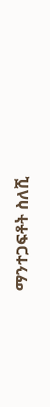ማንተጋፍቶት ስለሺ